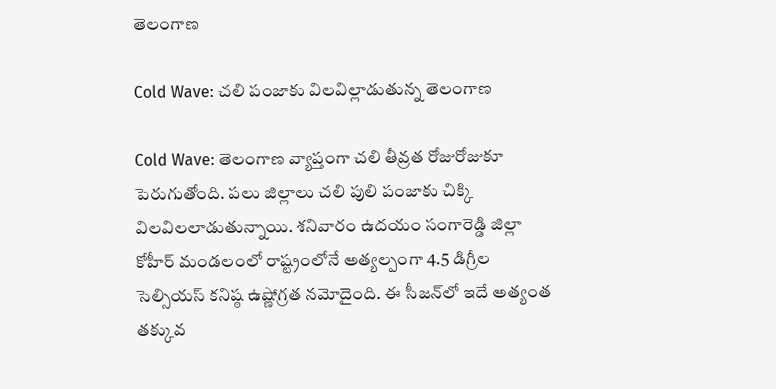తెలంగాణ

Cold Wave: చలి పంజాకు విలవిల్లాడుతున్న తెలంగాణ

Cold Wave: తెలంగాణ వ్యాప్తంగా చలి తీవ్రత రోజురోజుకూ పెరుగుతోంది. పలు జిల్లాలు చలి పులి పంజాకు చిక్కి విలవిలలాడుతున్నాయి. శనివారం ఉదయం సంగారెడ్డి జిల్లా కోహీర్‌ మండలంలో రాష్ట్రంలోనే అత్యల్పంగా 4.5 డిగ్రీల సెల్సియస్ కనిష్ఠ ఉష్ణోగ్రత నమోదైంది. ఈ సీజన్‌లో ఇదే అత్యంత తక్కువ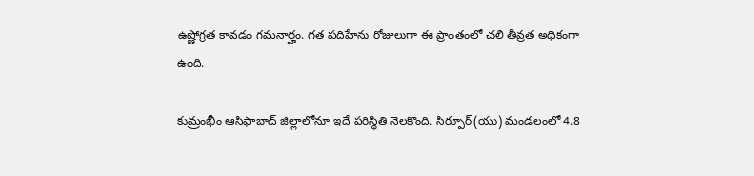ఉష్ణోగ్రత కావడం గమనార్హం. గత పదిహేను రోజులుగా ఈ ప్రాంతంలో చలి తీవ్రత అధికంగా ఉంది.

కుమ్రంభీం ఆసిఫాబాద్ జిల్లాలోనూ ఇదే పరిస్థితి నెలకొంది. సిర్పూర్‌(యు) మండలంలో 4.8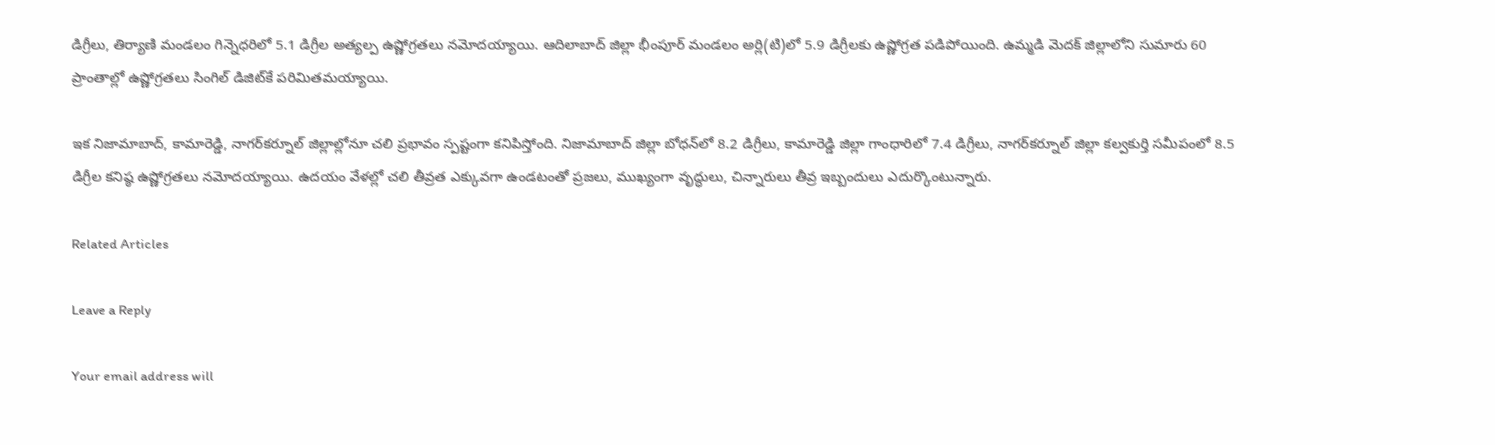డిగ్రీలు, తిర్యాణి మండలం గిన్నెధరిలో 5.1 డిగ్రీల అత్యల్ప ఉష్ణోగ్రతలు నమోదయ్యాయి. ఆదిలాబాద్‌ జిల్లా భీంపూర్‌ మండలం అర్లి(టి)లో 5.9 డిగ్రీలకు ఉష్ణోగ్రత పడిపోయింది. ఉమ్మడి మెదక్‌ జిల్లాలోని సుమారు 60 ప్రాంతాల్లో ఉష్ణోగ్రతలు సింగిల్ డిజిట్‌కే పరిమితమయ్యాయి.

ఇక నిజామాబాద్, కామారెడ్డి, నాగర్‌కర్నూల్ జిల్లాల్లోనూ చలి ప్రభావం స్పష్టంగా కనిపిస్తోంది. నిజామాబాద్ జిల్లా బోధన్‌లో 8.2 డిగ్రీలు, కామారెడ్డి జిల్లా గాంధారిలో 7.4 డిగ్రీలు, నాగర్‌కర్నూల్‌ జిల్లా కల్వకుర్తి సమీపంలో 8.5 డిగ్రీల కనిష్ఠ ఉష్ణోగ్రతలు నమోదయ్యాయి. ఉదయం వేళల్లో చలి తీవ్రత ఎక్కువగా ఉండటంతో ప్రజలు, ముఖ్యంగా వృద్ధులు, చిన్నారులు తీవ్ర ఇబ్బందులు ఎదుర్కొంటున్నారు.

Related Articles

Leave a Reply

Your email address will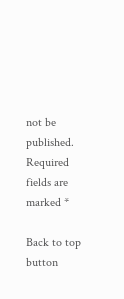not be published. Required fields are marked *

Back to top button